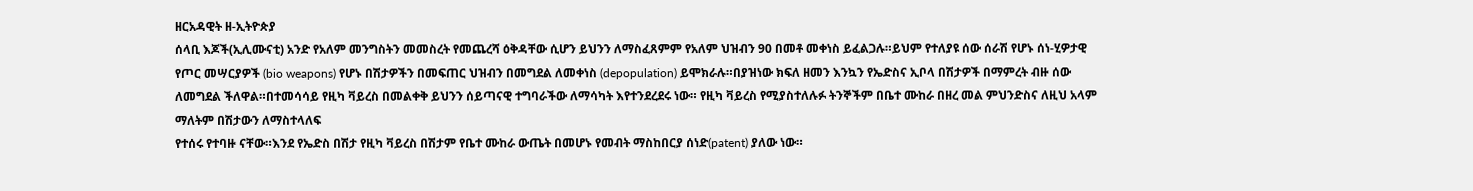ዘርአዳዊት ዘ-ኢትዮጵያ
ሰላቢ እጆች(ኢሊሙናቲ) አንድ የአለም መንግስትን መመስረት የመጨረሻ ዕቅዳቸው ሲሆን ይህንን ለማስፈጸምም የአለም ህዝብን 90 በመቶ መቀነስ ይፈልጋሉ።ይህም የተለያዩ ሰው ሰራሽ የሆኑ ሰነ-ሂዎታዊ የጦር መሣርያዎች (bio weapons) የሆኑ በሽታዎችን በመፍጠር ህዝብን በመግደል ለመቀነስ (depopulation) ይሞክራሉ።በያዝነው ክፍለ ዘመን እንኳን የኤድስና ኢቦላ በሽታዎች በማምረት ብዙ ሰው ለመግደል ችለዋል።በተመሳሳይ የዚካ ቫይረስ በመልቀቅ ይህንን ሰይጣናዊ ተግባራችው ለማሳካት እየተንደረደሩ ነው። የዚካ ቫይረስ የሚያስተለሉፉ ትንኞችም በቤተ ሙከራ በዘረ መል ምህንድስና ለዚህ አላም ማለትም በሽታውን ለማስተላለፍ
የተሰሩ የተባዙ ናቸው።እንደ የኤድስ በሽታ የዚካ ቫይረስ በሽታም የቤተ ሙከራ ውጤት በመሆኑ የመብት ማስከበርያ ሰነድ(patent) ያለው ነው።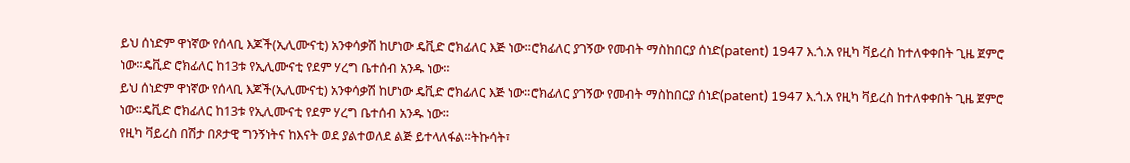ይህ ሰነድም ዋነኛው የሰላቢ እጆች(ኢሊሙናቲ) አንቀሳቃሽ ከሆነው ዴቪድ ሮክፊለር እጅ ነው።ሮክፊለር ያገኝው የመብት ማስከበርያ ሰነድ(patent) 1947 እ.ጎ.አ የዚካ ቫይረስ ከተለቀቀበት ጊዜ ጀምሮ ነው።ዴቪድ ሮክፊለር ከ13ቱ የኢሊሙናቲ የደም ሃረግ ቤተሰብ አንዱ ነው።
ይህ ሰነድም ዋነኛው የሰላቢ እጆች(ኢሊሙናቲ) አንቀሳቃሽ ከሆነው ዴቪድ ሮክፊለር እጅ ነው።ሮክፊለር ያገኝው የመብት ማስከበርያ ሰነድ(patent) 1947 እ.ጎ.አ የዚካ ቫይረስ ከተለቀቀበት ጊዜ ጀምሮ ነው።ዴቪድ ሮክፊለር ከ13ቱ የኢሊሙናቲ የደም ሃረግ ቤተሰብ አንዱ ነው።
የዚካ ቫይረስ በሽታ በጾታዊ ግንኝነትና ከእናት ወደ ያልተወለደ ልጅ ይተላለፋል።ትኩሳት፣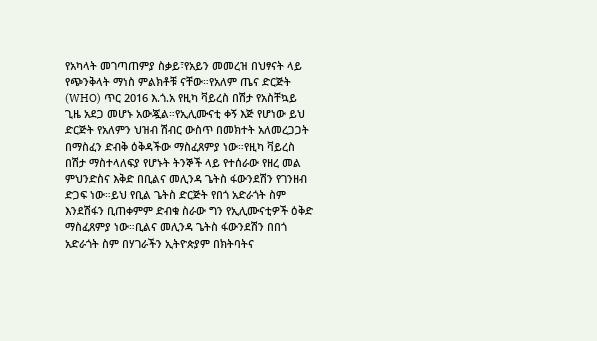የአካላት መገጣጠምያ ስቃይ፣የአይን መመረዝ በህፃናት ላይ የጭንቅላት ማነስ ምልክቶቹ ናቸው።የአለም ጤና ድርጅት (WHO) ጥር 2016 እ.ጎ.አ የዚካ ቫይረስ በሽታ የአስቸኳይ ጊዜ አደጋ መሆኑ አውጇል።የኢሊሙናቲ ቀኝ እጅ የሆነው ይህ ድርጅት የአለምን ህዝብ ሽብር ውስጥ በመክተት አለመረጋጋት በማስፈን ድብቅ ዕቅዳችው ማስፈጸምያ ነው።የዚካ ቫይረስ በሽታ ማስተላለፍያ የሆኑት ትንኞች ላይ የተሰራው የዘረ መል ምህንድስና እቅድ በቢልና መሊንዳ ጌትስ ፋውንደሽን የገንዘብ ድጋፍ ነው።ይህ የቢል ጌትስ ድርጅት የበጎ አድራጎት ስም እንደሽፋን ቢጠቀምም ድብቁ ስራው ግን የኢሊሙናቲዎች ዕቅድ ማስፈጸምያ ነው።ቢልና መሊንዳ ጌትስ ፋውንደሽን በበጎ አድራጎት ስም በሃገራችን ኢትዮጵያም በክትባትና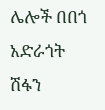ሌሎች በበጎ አድራጎት ሽፋን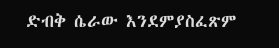ድብቅ ሴራው እንደምያስፈጽም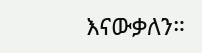እናውቃለን።